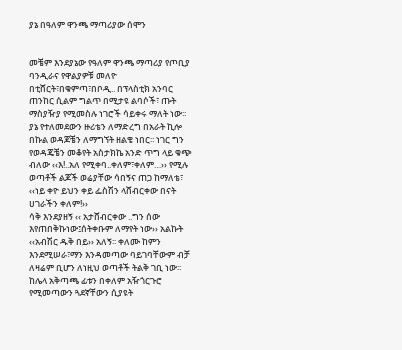ያኔ በዓለም ዋንጫ ማጣሪያው ሰሞን


መቼም እንደያኔው የዓለም ዋንጫ ማጣሪያ የጦቢያ ባንዲራና የዋልያዎቹ መለዮ በቲሸርት፣በቁምጣ፣በቦዲ.. በፕላስቲክ አንባር ጠንከር ሲልም ግልጥ በሚታዩ ልባሶች፣ ጡት ማስያዥያ የሚመስሉ ነገሮች ሳይቀሩ ማለት ነው፡፡
ያኔ የተለመደውን ዙሪቴን ለማድረግ በአራት ኪሎ በኩል ወዳጆቼን ለማግኘት ዘልቄ ነበር፡፡ ነገር ግን የወዳጄቼን መቆየት አስታክኬ አንድ ጥግ ላይ ቁጭ ብለው ‹‹እ!..አለ የሚቀባ..ቀለም፣ቀለም…›› የሚሉ ወጣቶች ልጆች ወሬያቸው ሳበኝና ጠጋ ከማለቴ፣
‹‹ነይ ቀዮ ይህን ቀይ ፌስሽን ላሸብርቀው በናት ሀገራችን ቀለም!››
ሳቅ እንደያዘኝ ‹‹ አታሸብርቀው ..ግን ሰው እየጠበቅኩነው፤ሰትቀቡም ለማየት ነው›› አልኩት
‹‹አብሽር ዱቅ በይ›› አለኝ፡፡ ቀለሙ ከምን እንደሚሠራ፣ማን እንዳመጣው ባይገባቸውም ብቻ ለዛሬም ቢሆን ለነዚህ ወጣቶች ትልቅ ገቢ ነው፡፡
ከሌላ አቅጣጫ ፊቱን በቀለም አዥጎርጉሮ የሚመጣውን ጓደኛቸውን ሲያዩት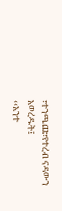፣ተንጫጩ፣የተረብ ናዳውን አወረዱት፤
‹‹አንተ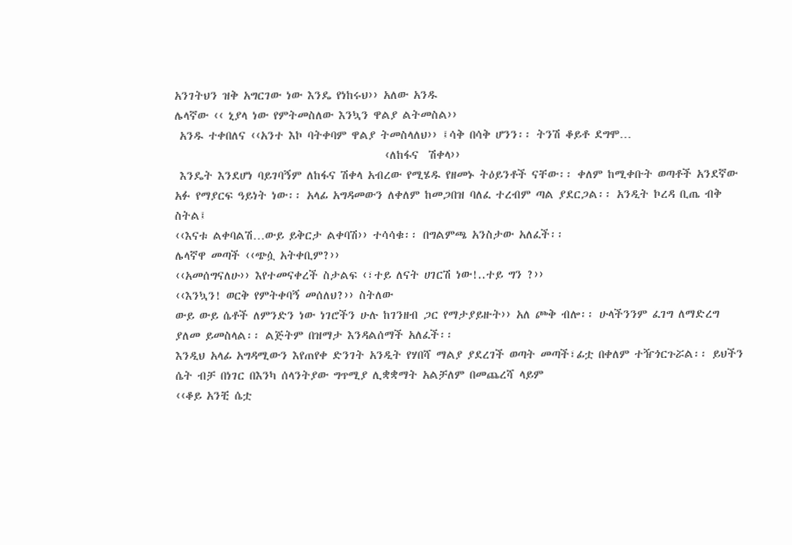አንገትህን ዝቅ አግርገው ነው እንዴ የነከሩህ›› አለው አንዱ
ሌላኛው ‹‹ ኒያላ ነው የምትመስለው እንኳን ዋልያ ልትመስል››
 አንዱ ተቀበለና ‹‹አንተ እኮ ባትቀባም ዋልያ ትመስላለህ›› ፤ሳቅ በሳቅ ሆንን፡፡ ትንሽ ቆይቶ ደግሞ…
                                          ‹ለከፋና  ሽቀላ››
 እንዴት እንደሆነ ባይገባኝም ለከፋና ሽቀላ አብረው የሚሄዱ የዘመኑ ትዕይንቶች ናቸው፡፡ ቀለም ከሚቀቡት ወጣቶች አንደኛው አፉ የማያርፍ ዓይነት ነው፡፡ አላፊ አግዳመውን ለቀለም ከመጋበዝ ባለፈ ተረብም ጣል ያደርጋል፡፡ አንዲት ኮረዳ ቢጤ ብቅ ስትል፤
‹‹እናቱ ልቀባልሽ…ውይ ይቅርታ ልቀባሽ›› ተሳሳቁ፡፡ በግልምጫ አንስታው አለፈች፡፡
ሌላኛዋ መጣች ‹‹ጭሷ አትቀቢም?››
‹‹አመሰግናለሁ›› እየተመናቀረች ስታልፍ ‹፣ተይ ለናት ሀገርሽ ነው!..ተይ ግን ?››
‹‹እንኳን! ወርቅ የምትቀባኝ መሰለህ?›› ስትለው
ውይ ውይ ሴቶች ለምንድን ነው ነገሮችን ሁሉ ከገንዘብ ጋር የማታያይዙት›› አለ ጮቅ ብሎ፡፡ ሁላችንንም ፈገግ ለማድረግ ያለመ ይመስላል፡፡ ልጅትም በዝማታ እንዳልሰማች አለፈች፡፡
እንዲህ አላፊ አግዳሚውን እየጠየቀ ድንገት አንዲት የሃበሻ ማልያ ያደረገች ወጣት መጣች፣ፊቷ በቀለም ተዥጎርጉሯል፡፡ ይህችን ሴት ብቻ በነገር በእንካ ሰላንትያው ግጥሚያ ሊቋቋማት አልቻለም በመጨረሻ ላይም
‹‹ቆይ አንቺ ሴቷ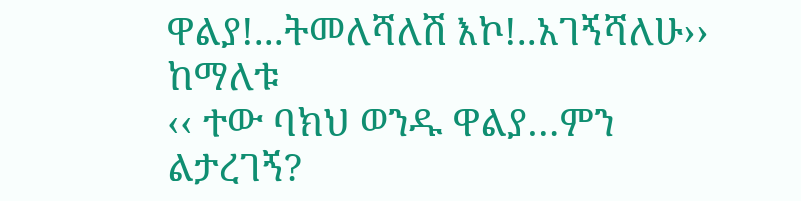ዋልያ!...ትመለሻለሽ እኮ!..አገኝሻለሁ›› ከማለቱ
‹‹ ተው ባክህ ወንዱ ዋልያ…ምን ልታረገኝ?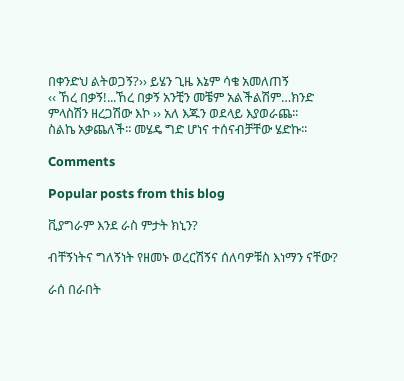በቀንድህ ልትወጋኝ?›› ይሄን ጊዜ እኔም ሳቄ አመለጠኝ
‹‹ ኸረ በቃኝ!...ኸረ በቃኝ አንቺን መቼም አልችልሽም…ክንድ ምላስሽን ዘረጋሽው እኮ ›› አለ እጁን ወደላይ እያወራጨ፡፡
ስልኬ አቃጨለች፡፡ መሄዴ ግድ ሆነና ተሰናብቻቸው ሄድኩ፡፡

Comments

Popular posts from this blog

ቪያግራም እንደ ራስ ምታት ክኒን?

ብቸኝነትና ግለኝነት የዘመኑ ወረርሽኝና ሰለባዎቹስ እነማን ናቸው?

ራሰ በራበት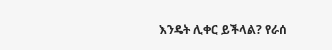እንዴት ሊቀር ይችላል? የራሰ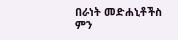በራነት መድሐኒቶችስ ምን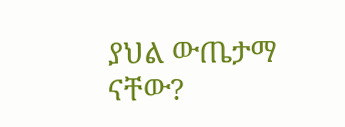ያህል ውጤታማ ናቸው?